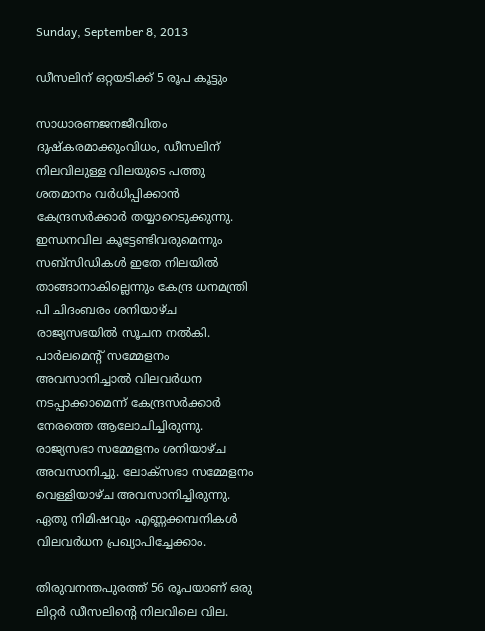Sunday, September 8, 2013

ഡീസലിന് ഒറ്റയടിക്ക് 5 രൂപ കൂട്ടും

സാധാരണജനജീവിതം ദുഷ്കരമാക്കുംവിധം, ഡീസലിന് നിലവിലുള്ള വിലയുടെ പത്തു ശതമാനം വര്‍ധിപ്പിക്കാന്‍ കേന്ദ്രസര്‍ക്കാര്‍ തയ്യാറെടുക്കുന്നു. ഇന്ധനവില കൂട്ടേണ്ടിവരുമെന്നും സബ്സിഡികള്‍ ഇതേ നിലയില്‍ താങ്ങാനാകില്ലെന്നും കേന്ദ്ര ധനമന്ത്രി പി ചിദംബരം ശനിയാഴ്ച രാജ്യസഭയില്‍ സൂചന നല്‍കി. പാര്‍ലമെന്റ് സമ്മേളനം അവസാനിച്ചാല്‍ വിലവര്‍ധന നടപ്പാക്കാമെന്ന് കേന്ദ്രസര്‍ക്കാര്‍ നേരത്തെ ആലോചിച്ചിരുന്നു. രാജ്യസഭാ സമ്മേളനം ശനിയാഴ്ച അവസാനിച്ചു. ലോക്സഭാ സമ്മേളനം വെള്ളിയാഴ്ച അവസാനിച്ചിരുന്നു. ഏതു നിമിഷവും എണ്ണക്കമ്പനികള്‍ വിലവര്‍ധന പ്രഖ്യാപിച്ചേക്കാം.

തിരുവനന്തപുരത്ത് 56 രൂപയാണ് ഒരു ലിറ്റര്‍ ഡീസലിന്റെ നിലവിലെ വില.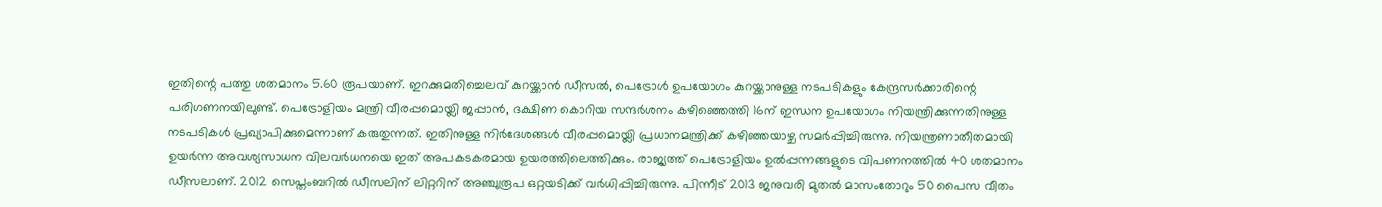ഇതിന്റെ പത്തു ശതമാനം 5.60 രൂപയാണ്. ഇറക്കുമതിച്ചെലവ് കുറയ്ക്കാന്‍ ഡീസല്‍, പെട്രോള്‍ ഉപയോഗം കുറയ്ക്കാനുള്ള നടപടികളും കേന്ദ്രസര്‍ക്കാരിന്റെ പരിഗണനയിലുണ്ട്. പെട്രോളിയം മന്ത്രി വീരപ്പമൊയ്ലി ജപ്പാന്‍, ദക്ഷിണ കൊറിയ സന്ദര്‍ശനം കഴിഞ്ഞെത്തി 16ന് ഇന്ധന ഉപയോഗം നിയന്ത്രിക്കുന്നതിനുള്ള നടപടികള്‍ പ്രഖ്യാപിക്കുമെന്നാണ് കരുതുന്നത്. ഇതിനുള്ള നിര്‍ദേശങ്ങള്‍ വീരപ്പമൊയ്ലി പ്രധാനമന്ത്രിക്ക് കഴിഞ്ഞയാഴ്ച സമര്‍പ്പിച്ചിരുന്നു. നിയന്ത്രണാതീതമായി ഉയര്‍ന്ന അവശ്യസാധന വിലവര്‍ധനയെ ഇത് അപകടകരമായ ഉയരത്തിലെത്തിക്കും. രാജ്യത്ത് പെട്രോളിയം ഉല്‍പ്പന്നങ്ങളുടെ വിപണനത്തില്‍ 40 ശതമാനം ഡീസലാണ്. 2012 സെപ്തംബറില്‍ ഡീസലിന് ലിറ്ററിന് അഞ്ചുരൂപ ഒറ്റയടിക്ക് വര്‍ധിപ്പിച്ചിരുന്നു. പിന്നീട് 2013 ജനുവരി മുതല്‍ മാസംതോറും 50 പൈസ വീതം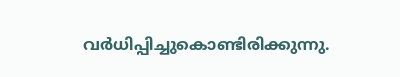വര്‍ധിപ്പിച്ചുകൊണ്ടിരിക്കുന്നു.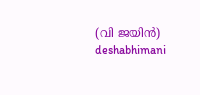(വി ജയിന്‍) deshabhimani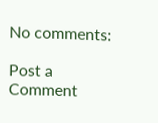No comments:

Post a Comment